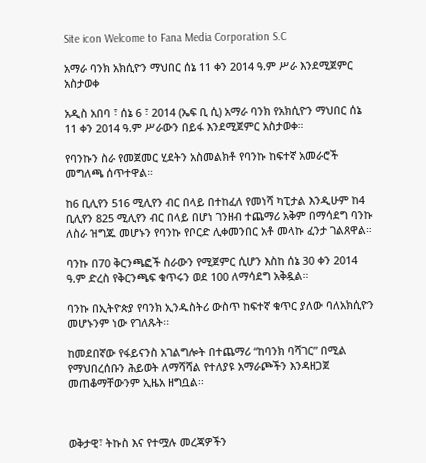Site icon Welcome to Fana Media Corporation S.C

አማራ ባንክ አክሲዮን ማህበር ሰኔ 11 ቀን 2014 ዓ.ም ሥራ እንደሚጀምር አስታወቀ

አዲስ አበባ ፣ ሰኔ 6 ፣ 2014 (ኤፍ ቢ ሲ) አማራ ባንክ የአክሲዮን ማህበር ሰኔ 11 ቀን 2014 ዓ.ም ሥራውን በይፋ እንደሚጀምር አስታወቀ።

የባንኩን ስራ የመጀመር ሂደትን አስመልክቶ የባንኩ ከፍተኛ አመራሮች መግለጫ ሰጥተዋል።

ከ6 ቢሊየን 516 ሚሊየን ብር በላይ በተከፈለ የመነሻ ካፒታል እንዲሁም ከ4 ቢሊየን 825 ሚሊየን ብር በላይ በሆነ ገንዘብ ተጨማሪ አቅም በማሳደግ ባንኩ ለስራ ዝግጁ መሆኑን የባንኩ የቦርድ ሊቀመንበር አቶ መላኩ ፈንታ ገልጸዋል።

ባንኩ በ70 ቅርንጫፎች ስራውን የሚጀምር ሲሆን እስከ ሰኔ 30 ቀን 2014 ዓ.ም ድረስ የቅርንጫፍ ቁጥሩን ወደ 100 ለማሳደግ አቅዷል።

ባንኩ በኢትዮጵያ የባንክ ኢንዱስትሪ ውስጥ ከፍተኛ ቁጥር ያለው ባለአክሲዮን መሆኑንም ነው የገለጹት፡፡

ከመደበኛው የፋይናንስ አገልግሎት በተጨማሪ “ከባንክ ባሻገር” በሚል የማህበረሰቡን ሕይወት ለማሻሻል የተለያዩ አማራጮችን እንዳዘጋጀ መጠቆማቸውንም ኢዜአ ዘግቧል፡፡



ወቅታዊ፣ ትኩስ እና የተሟሉ መረጃዎችን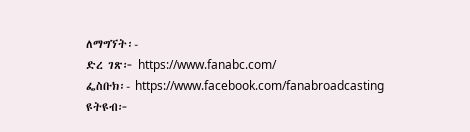ለማግኘት፡-
ድረ ገጽ፦ https://www.fanabc.com/
ፌስቡክ፡- https://www.facebook.com/fanabroadcasting
ዩትዩብ፦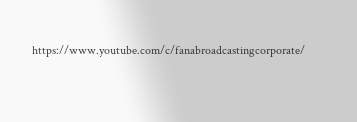https://www.youtube.com/c/fanabroadcastingcorporate/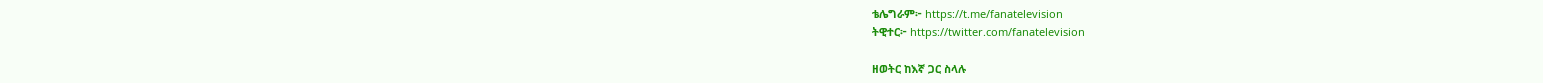ቴሌግራም፦ https://t.me/fanatelevision
ትዊተር፦ https://twitter.com/fanatelevision

ዘወትር ከእኛ ጋር ስላሉ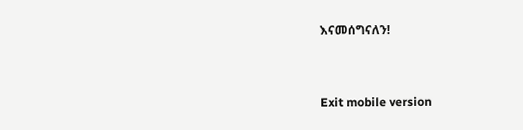እናመሰግናለን!



Exit mobile version